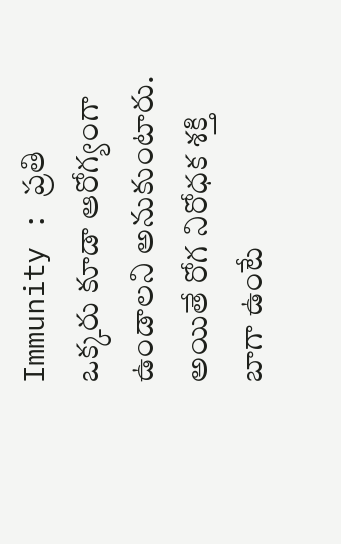Immunity : ప్రతి ఒక్కరు కూడా ఆరోగ్యంగా ఉండాలని అనుకుంటారు. అయితే రోగ నిరోధక శక్తి బాగా ఉంటే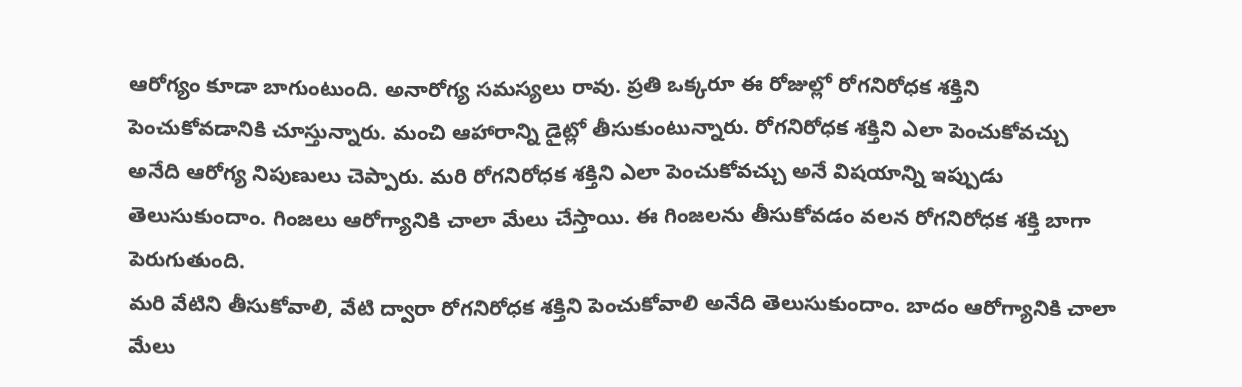ఆరోగ్యం కూడా బాగుంటుంది. అనారోగ్య సమస్యలు రావు. ప్రతి ఒక్కరూ ఈ రోజుల్లో రోగనిరోధక శక్తిని పెంచుకోవడానికి చూస్తున్నారు. మంచి ఆహారాన్ని డైట్లో తీసుకుంటున్నారు. రోగనిరోధక శక్తిని ఎలా పెంచుకోవచ్చు అనేది ఆరోగ్య నిపుణులు చెప్పారు. మరి రోగనిరోధక శక్తిని ఎలా పెంచుకోవచ్చు అనే విషయాన్ని ఇప్పుడు తెలుసుకుందాం. గింజలు ఆరోగ్యానికి చాలా మేలు చేస్తాయి. ఈ గింజలను తీసుకోవడం వలన రోగనిరోధక శక్తి బాగా పెరుగుతుంది.
మరి వేటిని తీసుకోవాలి, వేటి ద్వారా రోగనిరోధక శక్తిని పెంచుకోవాలి అనేది తెలుసుకుందాం. బాదం ఆరోగ్యానికి చాలా మేలు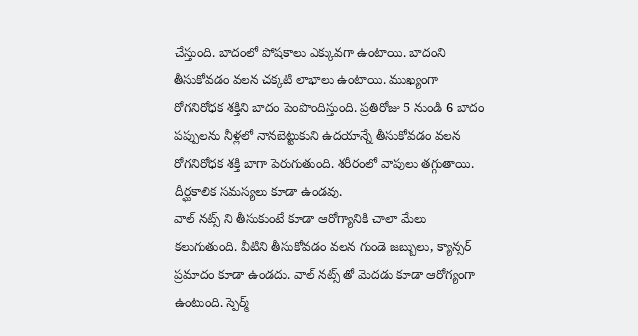చేస్తుంది. బాదంలో పోషకాలు ఎక్కువగా ఉంటాయి. బాదంని తీసుకోవడం వలన చక్కటి లాభాలు ఉంటాయి. ముఖ్యంగా రోగనిరోధక శక్తిని బాదం పెంపొందిస్తుంది. ప్రతిరోజు 5 నుండి 6 బాదం పప్పులను నీళ్లలో నానబెట్టుకుని ఉదయాన్నే తీసుకోవడం వలన రోగనిరోధక శక్తి బాగా పెరుగుతుంది. శరీరంలో వాపులు తగ్గుతాయి. దీర్ఘకాలిక సమస్యలు కూడా ఉండవు.
వాల్ నట్స్ ని తీసుకుంటే కూడా ఆరోగ్యానికి చాలా మేలు కలుగుతుంది. వీటిని తీసుకోవడం వలన గుండె జబ్బులు, క్యాన్సర్ ప్రమాదం కూడా ఉండదు. వాల్ నట్స్ తో మెదడు కూడా ఆరోగ్యంగా ఉంటుంది. స్పెర్మ్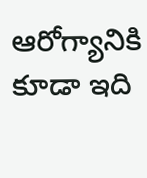ఆరోగ్యానికి కూడా ఇది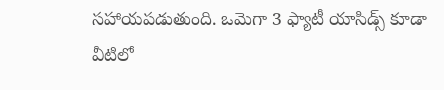సహాయపడుతుంది. ఒమెగా 3 ఫ్యాటీ యాసిడ్స్ కూడా వీటిలో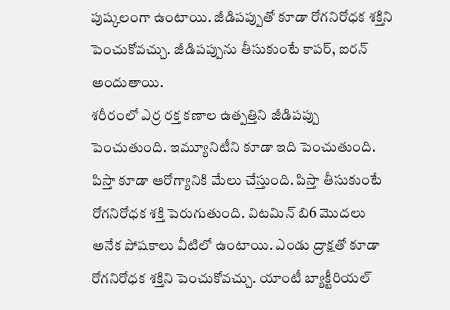పుష్కలంగా ఉంటాయి. జీడిపప్పుతో కూడా రోగనిరోధక శక్తిని పెంచుకోవచ్చు. జీడిపప్పును తీసుకుంటే కాపర్, ఐరన్ అందుతాయి.
శరీరంలో ఎర్ర రక్త కణాల ఉత్పత్తిని జీడిపప్పు పెంచుతుంది. ఇమ్యూనిటీని కూడా ఇది పెంచుతుంది. పిస్తా కూడా ఆరోగ్యానికి మేలు చేస్తుంది. పిస్తా తీసుకుంటే రోగనిరోధక శక్తి పెరుగుతుంది. విటమిన్ బి6 మొదలు అనేక పోషకాలు వీటిలో ఉంటాయి. ఎండు ద్రాక్షతో కూడా రోగనిరోధక శక్తిని పెంచుకోవచ్చు. యాంటీ బ్యాక్టీరియల్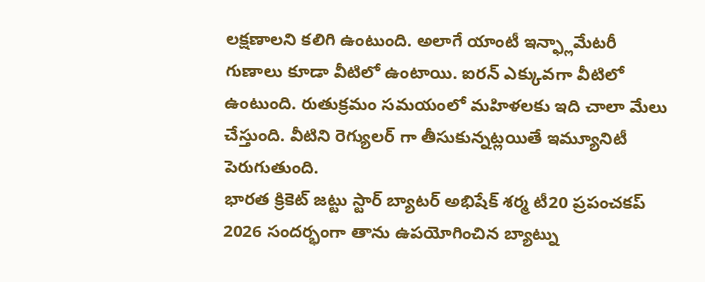లక్షణాలని కలిగి ఉంటుంది. అలాగే యాంటీ ఇన్ఫ్లామేటరీ గుణాలు కూడా వీటిలో ఉంటాయి. ఐరన్ ఎక్కువగా వీటిలో ఉంటుంది. రుతుక్రమం సమయంలో మహిళలకు ఇది చాలా మేలు చేస్తుంది. వీటిని రెగ్యులర్ గా తీసుకున్నట్లయితే ఇమ్యూనిటీ పెరుగుతుంది.
భారత క్రికెట్ జట్టు స్టార్ బ్యాటర్ అభిషేక్ శర్మ టీ20 ప్రపంచకప్ 2026 సందర్భంగా తాను ఉపయోగించిన బ్యాట్ను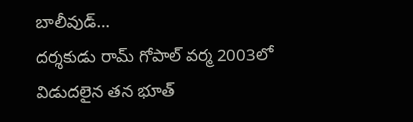బాలీవుడ్…
దర్శకుడు రామ్ గోపాల్ వర్మ 2003లో విడుదలైన తన భూత్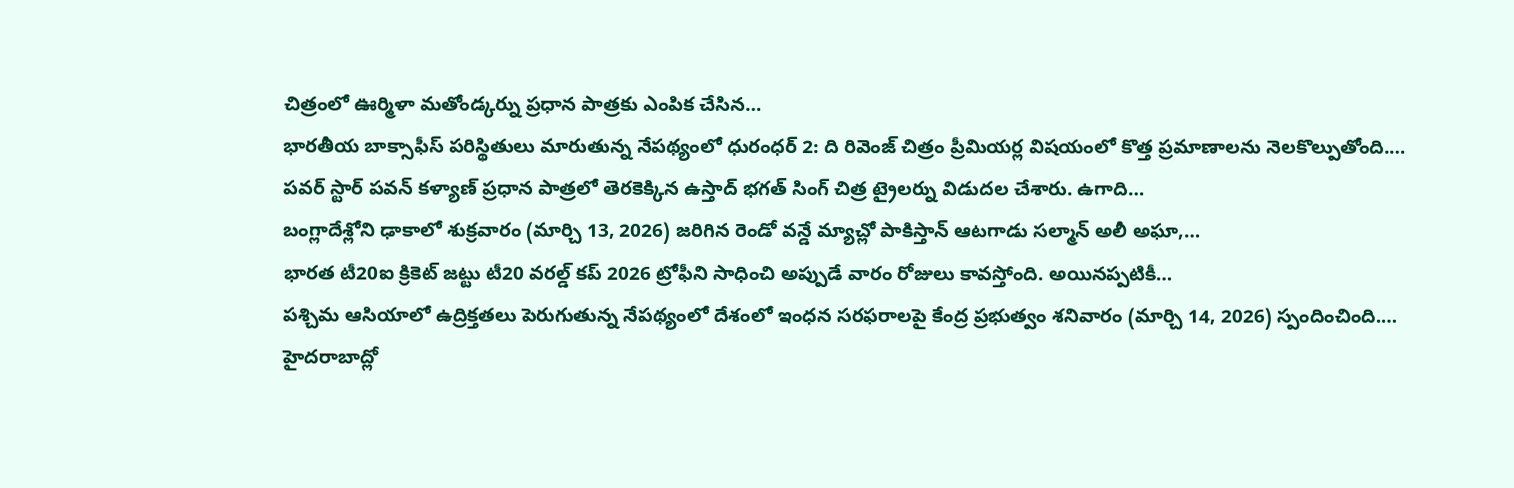చిత్రంలో ఊర్మిళా మతోండ్కర్ను ప్రధాన పాత్రకు ఎంపిక చేసిన…
భారతీయ బాక్సాఫీస్ పరిస్థితులు మారుతున్న నేపథ్యంలో ధురంధర్ 2: ది రివెంజ్ చిత్రం ప్రీమియర్ల విషయంలో కొత్త ప్రమాణాలను నెలకొల్పుతోంది.…
పవర్ స్టార్ పవన్ కళ్యాణ్ ప్రధాన పాత్రలో తెరకెక్కిన ఉస్తాద్ భగత్ సింగ్ చిత్ర ట్రైలర్ను విడుదల చేశారు. ఉగాది…
బంగ్లాదేశ్లోని ఢాకాలో శుక్రవారం (మార్చి 13, 2026) జరిగిన రెండో వన్డే మ్యాచ్లో పాకిస్తాన్ ఆటగాడు సల్మాన్ అలీ అఘా,…
భారత టీ20ఐ క్రికెట్ జట్టు టీ20 వరల్డ్ కప్ 2026 ట్రోఫీని సాధించి అప్పుడే వారం రోజులు కావస్తోంది. అయినప్పటికీ…
పశ్చిమ ఆసియాలో ఉద్రిక్తతలు పెరుగుతున్న నేపథ్యంలో దేశంలో ఇంధన సరఫరాలపై కేంద్ర ప్రభుత్వం శనివారం (మార్చి 14, 2026) స్పందించింది.…
హైదరాబాద్లో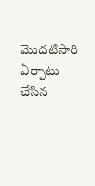మొదటిసారి ఏర్పాటు చేసిన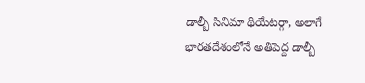డాల్బీ సినిమా థియేటర్గా, అలాగే భారతదేశంలోనే అతిపెద్ద డాల్బీ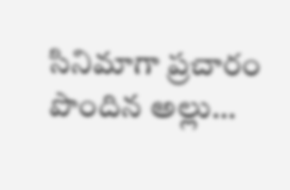సినిమాగా ప్రచారం పొందిన అల్లు…